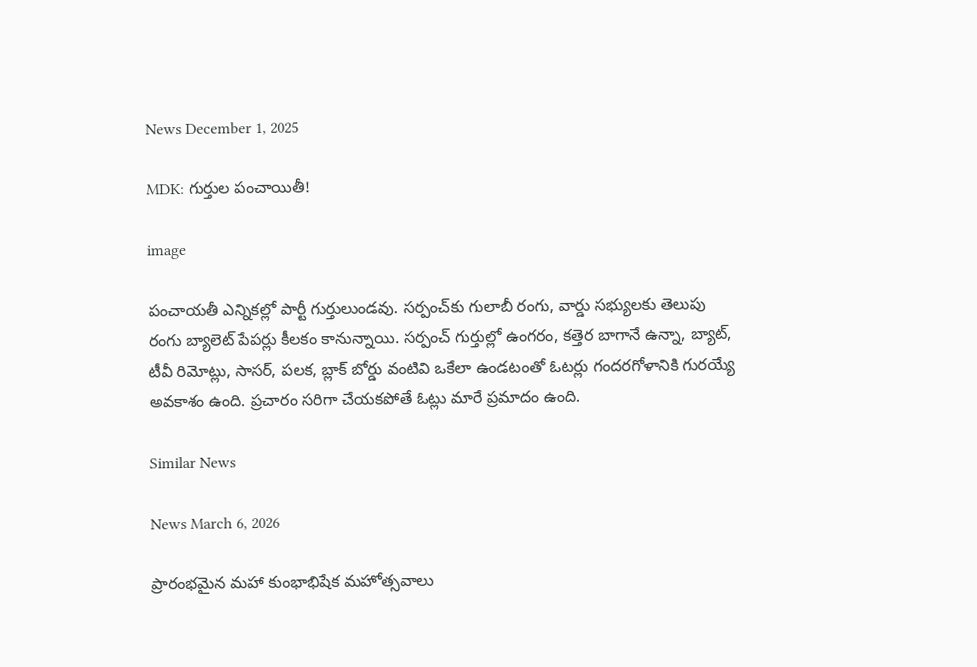News December 1, 2025

MDK: గుర్తుల పంచాయితీ!

image

పంచాయతీ ఎన్నికల్లో పార్టీ గుర్తులుండవు. సర్పంచ్‌కు గులాబీ రంగు, వార్డు సభ్యులకు తెలుపు రంగు బ్యాలెట్ పేపర్లు కీలకం కానున్నాయి. సర్పంచ్ గుర్తుల్లో ఉంగరం, కత్తెర బాగానే ఉన్నా, బ్యాట్, టీవీ రిమోట్లు, సాసర్, పలక, బ్లాక్ బోర్డు వంటివి ఒకేలా ఉండటంతో ఓటర్లు గందరగోళానికి గురయ్యే అవకాశం ఉంది. ప్రచారం సరిగా చేయకపోతే ఓట్లు మారే ప్రమాదం ఉంది.

Similar News

News March 6, 2026

ప్రారంభమైన మహా కుంభాభిషేక మహోత్సవాలు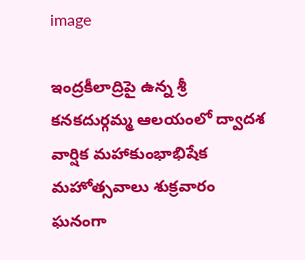image

ఇంద్రకీలాద్రిపై ఉన్న శ్రీ కనకదుర్గమ్మ ఆలయంలో ద్వాదశ వార్షిక మహాకుంభాభిషేక మహోత్సవాలు శుక్రవారం ఘనంగా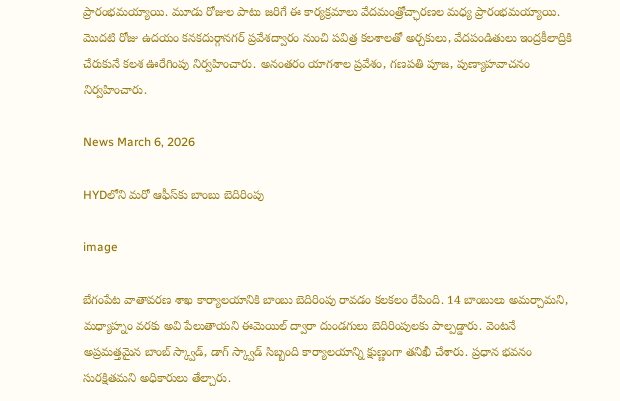ప్రారంభమయ్యాయి. మూడు రోజుల పాటు జరిగే ఈ కార్యక్రమాలు వేదమంత్రోచ్ఛారణల మధ్య ప్రారంభమయ్యాయి. మొదటి రోజు ఉదయం కనకదుర్గానగర్ ప్రవేశద్వారం నుంచి పవిత్ర కలశాలతో అర్చకులు, వేదపండితులు ఇంద్రకీలాద్రికి చేరుకునే కలశ ఊరేగింపు నిర్వహించారు. అనంతరం యాగశాల ప్రవేశం, గణపతి పూజ, పుణ్యాహవాచనం నిర్వహించారు.

News March 6, 2026

HYDలోని మరో ఆఫీస్‌కు బాంబు బెదిరింపు

image

బేగంపేట వాతావరణ శాఖ కార్యాలయానికి బాంబు బెదిరింపు రావడం కలకలం రేపింది. 14 బాంబులు అమర్చామని, మధ్యాహ్నం వరకు అవి పేలుతాయని ఈమెయిల్ ద్వారా దుండగులు బెదిరింపులకు పాల్పడ్డారు. వెంటనే అప్రమత్తమైన బాంబ్ స్క్వాడ్, డాగ్ స్క్వాడ్ సిబ్బంది కార్యాలయాన్ని క్షుణ్ణంగా తనిఖీ చేశారు. ప్రధాన భవనం సురక్షితమని అధికారులు తేల్చారు.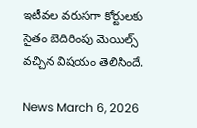ఇటీవల వరుసగా కోర్టులకు సైతం బెదిరింపు మెయిల్స్ వచ్చిన విషయం తెలిసిందే.

News March 6, 2026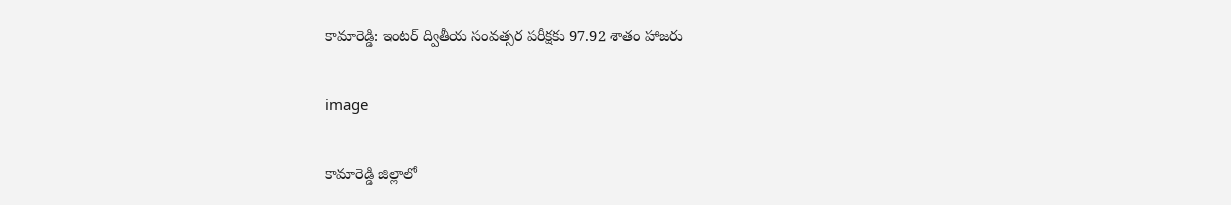కామారెడ్డి: ఇంటర్ ద్వితీయ సంవత్సర పరీక్షకు 97.92 శాతం హాజరు

image

కామారెడ్డి జిల్లాలో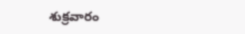శుక్రవారం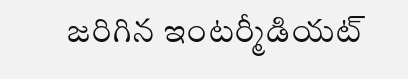జరిగిన ఇంటర్మీడియట్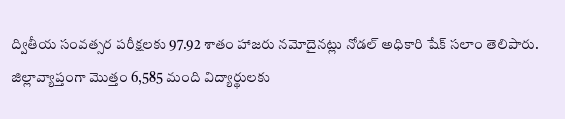ద్వితీయ సంవత్సర పరీక్షలకు 97.92 శాతం హాజరు నమోదైనట్లు నోడల్ అధికారి షేక్ సలాం తెలిపారు. జిల్లావ్యాప్తంగా మొత్తం 6,585 మంది విద్యార్థులకు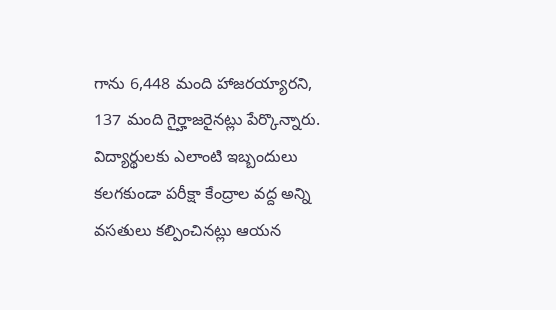గాను 6,448 మంది హాజరయ్యారని, 137 మంది గైర్హాజరైనట్లు పేర్కొన్నారు. విద్యార్థులకు ఎలాంటి ఇబ్బందులు కలగకుండా పరీక్షా కేంద్రాల వద్ద అన్ని వసతులు కల్పించినట్లు ఆయన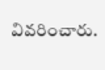వివరించారు.